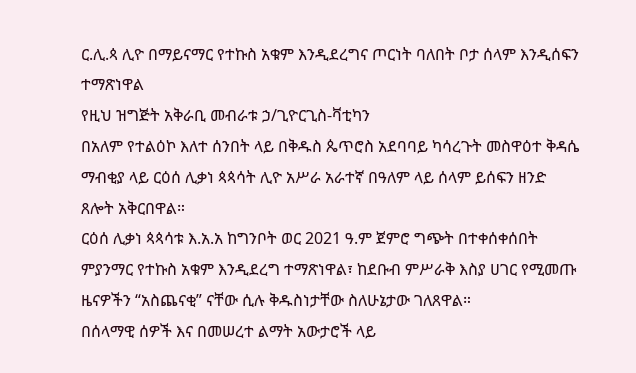ር.ሊ.ጳ ሊዮ በማይናማር የተኩስ አቁም እንዲደረግና ጦርነት ባለበት ቦታ ሰላም እንዲሰፍን ተማጽነዋል
የዚህ ዝግጅት አቅራቢ መብራቱ ኃ/ጊዮርጊስ-ቫቲካን
በአለም የተልዕኮ እለተ ሰንበት ላይ በቅዱስ ጴጥሮስ አደባባይ ካሳረጉት መስዋዕተ ቅዳሴ ማብቂያ ላይ ርዕሰ ሊቃነ ጳጳሳት ሊዮ አሥራ አራተኛ በዓለም ላይ ሰላም ይሰፍን ዘንድ ጸሎት አቅርበዋል።
ርዕሰ ሊቃነ ጳጳሳቱ እ.አ.አ ከግንቦት ወር 2021 ዓ.ም ጀምሮ ግጭት በተቀሰቀሰበት ምያንማር የተኩስ አቁም እንዲደረግ ተማጽነዋል፣ ከደቡብ ምሥራቅ እስያ ሀገር የሚመጡ ዜናዎችን “አስጨናቂ” ናቸው ሲሉ ቅዱስነታቸው ስለሁኔታው ገለጸዋል።
በሰላማዊ ሰዎች እና በመሠረተ ልማት አውታሮች ላይ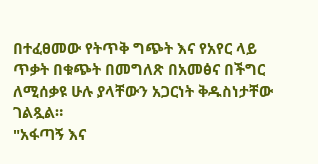በተፈፀመው የትጥቅ ግጭት እና የአየር ላይ ጥቃት በቁጭት በመግለጽ በአመፅና በችግር ለሚሰቃዩ ሁሉ ያላቸውን አጋርነት ቅዱስነታቸው ገልጿል።
"አፋጣኝ እና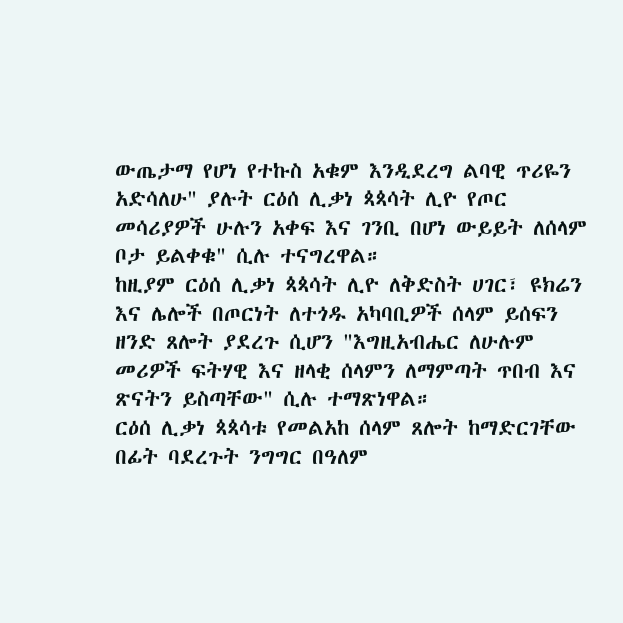ውጤታማ የሆነ የተኩስ አቁም እንዲደረግ ልባዊ ጥሪዬን አድሳለሁ" ያሉት ርዕሰ ሊቃነ ጳጳሳት ሊዮ የጦር መሳሪያዎች ሁሉን አቀፍ እና ገንቢ በሆነ ውይይት ለሰላም ቦታ ይልቀቁ" ሲሉ ተናግረዋል።
ከዚያም ርዕሰ ሊቃነ ጳጳሳት ሊዮ ለቅድስት ሀገር፣ ዩክሬን እና ሌሎች በጦርነት ለተጎዱ አካባቢዎች ሰላም ይሰፍን ዘንድ ጸሎት ያደረጉ ሲሆን "እግዚአብሔር ለሁሉም መሪዎች ፍትሃዊ እና ዘላቂ ሰላምን ለማምጣት ጥበብ እና ጽናትን ይስጣቸው" ሲሉ ተማጽነዋል።
ርዕሰ ሊቃነ ጳጳሳቱ የመልአከ ሰላም ጸሎት ከማድርገቸው በፊት ባደረጉት ንግግር በዓለም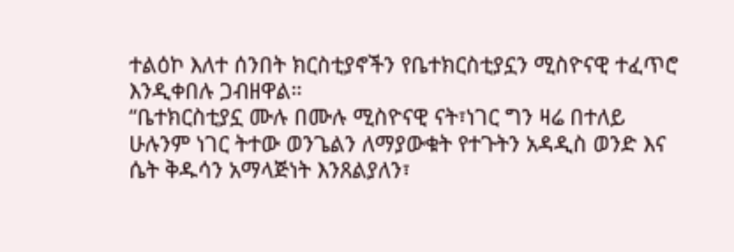ተልዕኮ እለተ ሰንበት ክርስቲያኖችን የቤተክርስቲያኗን ሚስዮናዊ ተፈጥሮ እንዲቀበሉ ጋብዘዋል።
“ቤተክርስቲያኗ ሙሉ በሙሉ ሚስዮናዊ ናት፣ነገር ግን ዛሬ በተለይ ሁሉንም ነገር ትተው ወንጌልን ለማያውቁት የተጉትን አዳዲስ ወንድ እና ሴት ቅዱሳን አማላጅነት እንጸልያለን፣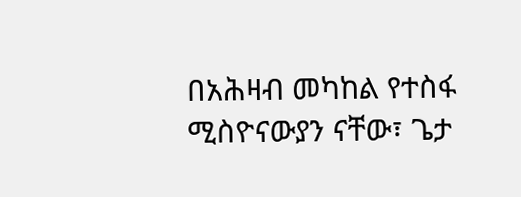በአሕዛብ መካከል የተስፋ ሚስዮናውያን ናቸው፣ ጌታ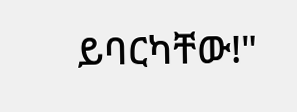ይባርካቸው!"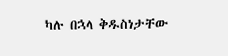ካሉ በኋላ ቅዱስነታቸው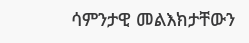ሳምንታዊ መልእክታቸውን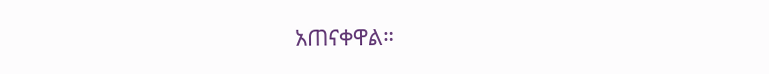አጠናቀዋል።